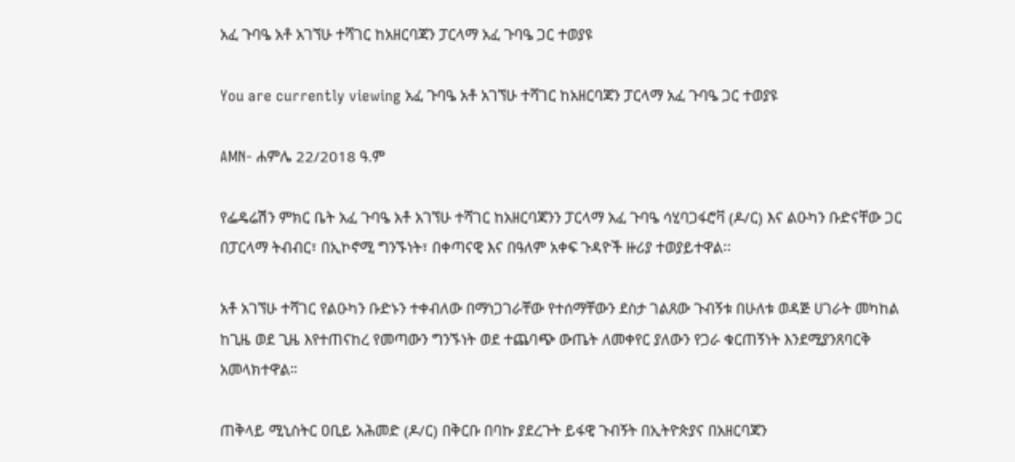አፈ ጉባዔ አቶ አገኘሁ ተሻገር ከአዘርባጃን ፓርላማ አፈ ጉባዔ ጋር ተወያዩ

You are currently viewing አፈ ጉባዔ አቶ አገኘሁ ተሻገር ከአዘርባጃን ፓርላማ አፈ ጉባዔ ጋር ተወያዩ

AMN- ሐምሌ 22/2018 ዓ.ም

የፌዴሬሽን ምክር ቤት አፈ ጉባዔ አቶ አገኘሁ ተሻገር ከአዘርባጃንን ፓርላማ አፈ ጉባዔ ሳሂባጋፋሮቫ (ዶ/ር) እና ልዑካን ቡድናቸው ጋር በፓርላማ ትብብር፣ በኢኮኖሚ ግንኙነት፣ በቀጣናዊ እና በዓለም አቀፍ ጉዳዮች ዙሪያ ተወያይተዋል፡፡

አቶ አገኘሁ ተሻገር የልዑካን ቡድኑን ተቀብለው በማነጋገራቸው የተሰማቸውን ደስታ ገልጸው ጉብኝቱ በሁለቱ ወዳጅ ሀገራት መካከል ከጊዜ ወደ ጊዜ እየተጠናከረ የመጣውን ግንኙነት ወደ ተጨባጭ ውጤት ለመቀየር ያለውን የጋራ ቁርጠኝነት እንደሚያንጸባርቅ አመላክተዋል።

ጠቅላይ ሚኒስትር ዐቢይ አሕመድ (ዶ/ር) በቅርቡ በባኩ ያደረጉት ይፋዊ ጉብኝት በኢትዮጵያና በአዘርባጃን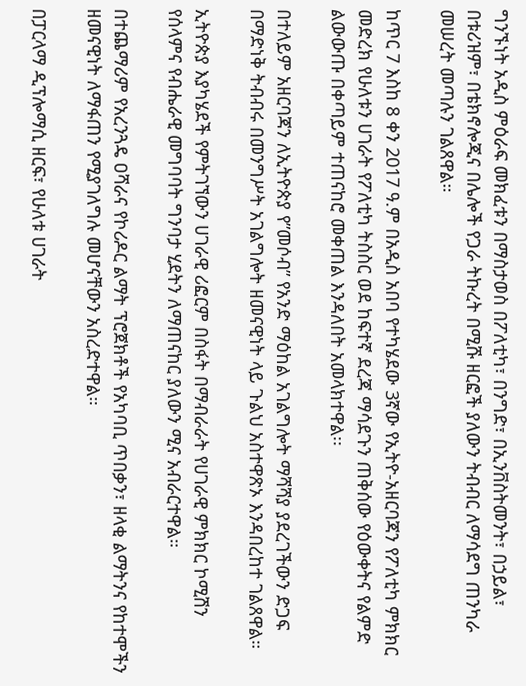ግንኙነት አዲስ ምዕራፍ መክፈቱን በማስታወስ በፖለቲካ፣ በንግድ፣ በኢንቨስትመንት፣ በኃይል፣ በቱሪዝም፣ በቴክኖሎጂና በሌሎች የጋራ ትኩረት በሚሹ ዘርፎች ያለውን ትብብር ለማሳደግ ጠንካራ መሠረት መጣሉን ገልጸዋል።

ከጥር 7 እስከ 8 ቀን 2017 ዓ.ም በአዲስ አበባ የተካሄደው 3ኛው የኢትዮ-አዘርባጃን የፖለቲካ ምክክር መድረክ የሁለቱን ሀገራት የፖለቲካ ትስስር ወደ ከፍተኛ ደረጃ ማሳደጉን ጠቅሰው የዕውቀትና የልምድ ልውውጡ በቀጣይም ተጠናከሮ መቀጠል እንዳለበት አመላክተዋል፡፡

በተለይም አዘርባጃን ለኢትዮጵያ የ”መሶብ” የአንድ ማዕከል አገልግሎት ማሻሻያ ያደረገችውን ድጋፍ በማድነቅ ትብብሩ በመንግሥት አገልግሎት ዘመናዊነት ላይ ጉልህ አስተዋጽኦ እንዳበረከተ ገልጸዋል።

ኢትዮጵያ እያካሄደች የምትገኘውን ሀገራዊ ሪፎርም በስፋት በማብራራት የሀገራዊ ምክክር ኮሚሽን የሰላምና የብሔራዊ መግባባት ግንባታ ሂደትን ለማጠናከር ያለውን ሚና አብራርተዋል።

በተጨማሪም የአረንጓዴ ዐሻራና የኮሪዶር ልማት ፕሮጀክቶች የአካባቢ ጥበቃን፣ ዘላቂ ልማትንና የከተሞችን ዘመናዊነት ለማፋጠን የሚያገለግሉ መሆናቸውን አስረድተዋል።

በፓርላማ ዲፕሎማሲ ዘርፍ፣ የሁለቱ ሀገራት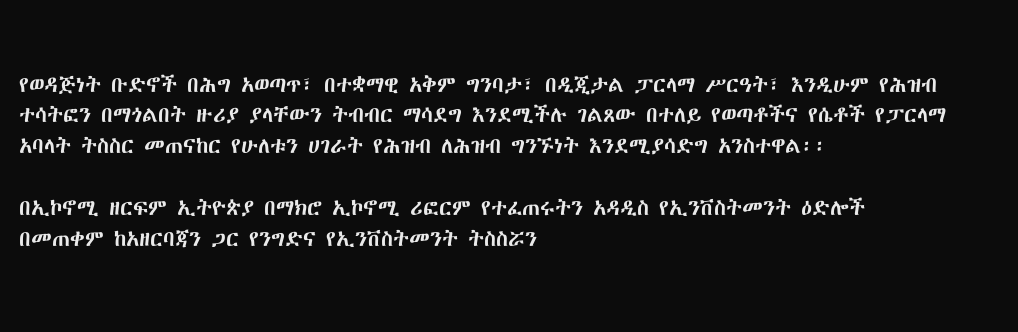የወዳጅነት ቡድኖች በሕግ አወጣጥ፣ በተቋማዊ አቅም ግንባታ፣ በዲጂታል ፓርላማ ሥርዓት፣ እንዲሁም የሕዝብ ተሳትፎን በማጎልበት ዙሪያ ያላቸውን ትብብር ማሳደግ እንደሚችሉ ገልጸው በተለይ የወጣቶችና የሴቶች የፓርላማ አባላት ትስስር መጠናከር የሁለቱን ሀገራት የሕዝብ ለሕዝብ ግንኙነት እንደሚያሳድግ አንስተዋል፡፡

በኢኮኖሚ ዘርፍም ኢትዮጵያ በማክሮ ኢኮኖሚ ሪፎርም የተፈጠሩትን አዳዲስ የኢንቨስትመንት ዕድሎች በመጠቀም ከአዘርባጃን ጋር የንግድና የኢንቨስትመንት ትስስሯን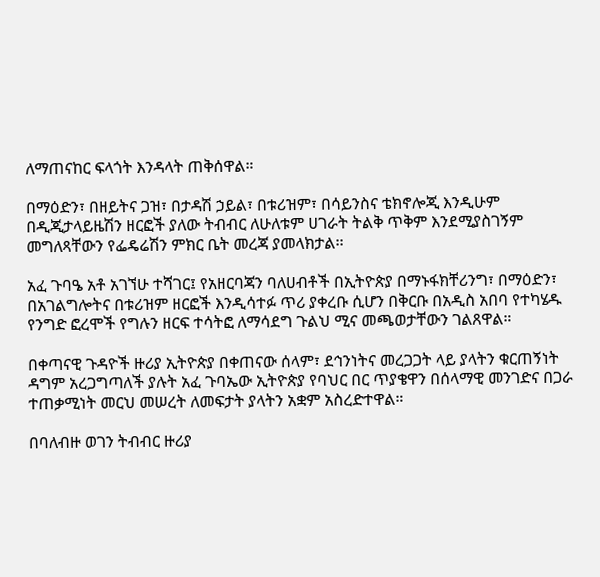ለማጠናከር ፍላጎት እንዳላት ጠቅሰዋል።

በማዕድን፣ በዘይትና ጋዝ፣ በታዳሽ ኃይል፣ በቱሪዝም፣ በሳይንስና ቴክኖሎጂ እንዲሁም በዲጂታላይዜሽን ዘርፎች ያለው ትብብር ለሁለቱም ሀገራት ትልቅ ጥቅም እንደሚያስገኝም መግለጻቸውን የፌዴሬሽን ምክር ቤት መረጃ ያመላክታል፡፡

አፈ ጉባዔ አቶ አገኘሁ ተሻገር፤ የአዘርባጃን ባለሀብቶች በኢትዮጵያ በማኑፋክቸሪንግ፣ በማዕድን፣ በአገልግሎትና በቱሪዝም ዘርፎች እንዲሳተፉ ጥሪ ያቀረቡ ሲሆን በቅርቡ በአዲስ አበባ የተካሄዱ የንግድ ፎረሞች የግሉን ዘርፍ ተሳትፎ ለማሳደግ ጉልህ ሚና መጫወታቸውን ገልጸዋል።

በቀጣናዊ ጉዳዮች ዙሪያ ኢትዮጵያ በቀጠናው ሰላም፣ ደኅንነትና መረጋጋት ላይ ያላትን ቁርጠኝነት ዳግም አረጋግጣለች ያሉት አፈ ጉባኤው ኢትዮጵያ የባህር በር ጥያቄዋን በሰላማዊ መንገድና በጋራ ተጠቃሚነት መርህ መሠረት ለመፍታት ያላትን አቋም አስረድተዋል።

በባለብዙ ወገን ትብብር ዙሪያ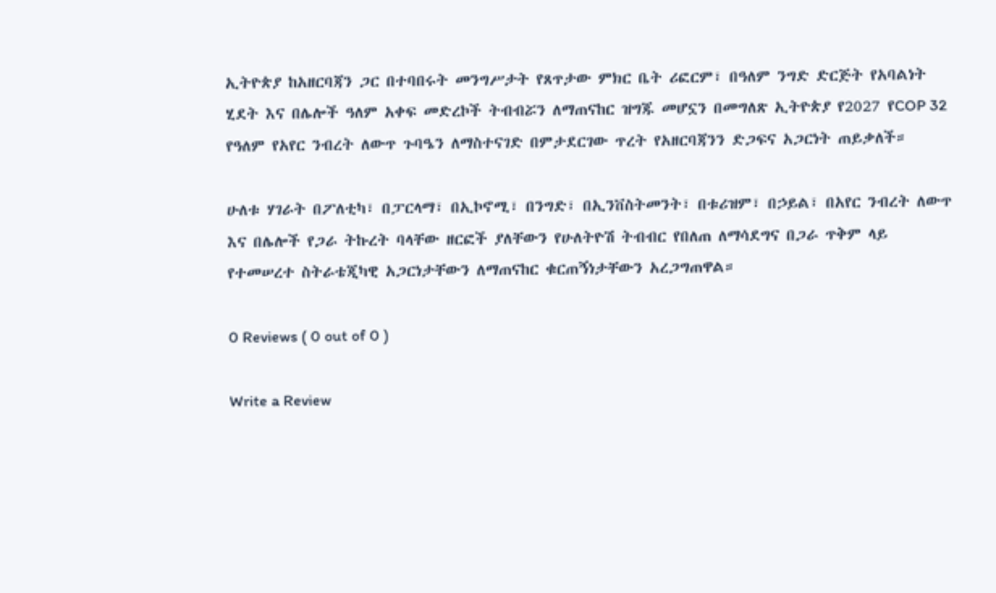ኢትዮጵያ ከአዘርባጃን ጋር በተባበሩት መንግሥታት የጸጥታው ምክር ቤት ሪፎርም፣ በዓለም ንግድ ድርጅት የአባልነት ሂደት እና በሌሎች ዓለም አቀፍ መድረኮች ትብብሯን ለማጠናከር ዝግጁ መሆኗን በመግለጽ ኢትዮጵያ የ2027 የCOP 32 የዓለም የአየር ንብረት ለውጥ ጉባዔን ለማስተናገድ በምታደርገው ጥረት የአዘርባጃንን ድጋፍና አጋርነት ጠይቃለች።

ሁለቱ ሃገራት በፖለቲካ፣ በፓርላማ፣ በኢኮኖሚ፣ በንግድ፣ በኢንቨስትመንት፣ በቱሪዝም፣ በኃይል፣ በአየር ንብረት ለውጥ እና በሌሎች የጋራ ትኩረት ባላቸው ዘርፎች ያለቸውን የሁለትዮሽ ትብብር የበለጠ ለማሳደግና በጋራ ጥቅም ላይ የተመሠረተ ስትራቴጂካዊ አጋርነታቸውን ለማጠናከር ቁርጠኝነታቸውን አረጋግጠዋል።

0 Reviews ( 0 out of 0 )

Write a Review